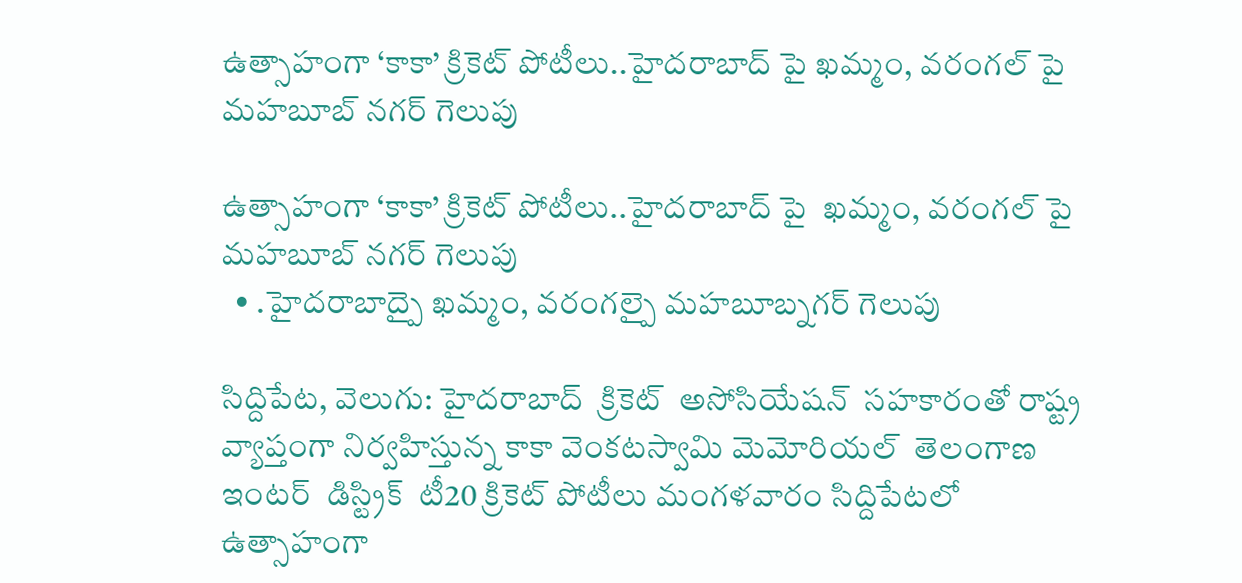ఉత్సాహంగా ‘కాకా’ క్రికెట్ పోటీలు..హైదరాబాద్ పై ఖమ్మం, వరంగల్ పై మహబూబ్ నగర్ గెలుపు

ఉత్సాహంగా ‘కాకా’ క్రికెట్ పోటీలు..హైదరాబాద్ పై  ఖమ్మం, వరంగల్ పై  మహబూబ్ నగర్ గెలుపు
  • .హైదరాబాద్పై ఖమ్మం, వరంగల్పై మహబూబ్నగర్ గెలుపు

సిద్దిపేట, వెలుగు: హైదరాబాద్  క్రికెట్  అసోసియేషన్  సహకారంతో రాష్ట్ర వ్యాప్తంగా నిర్వహిస్తున్న కాకా వెంకటస్వామి మెమోరియల్  తెలంగాణ ఇంటర్  డిస్ట్రిక్  టీ20 క్రికెట్ పోటీలు మంగళవారం సిద్దిపేటలో  ఉత్సాహంగా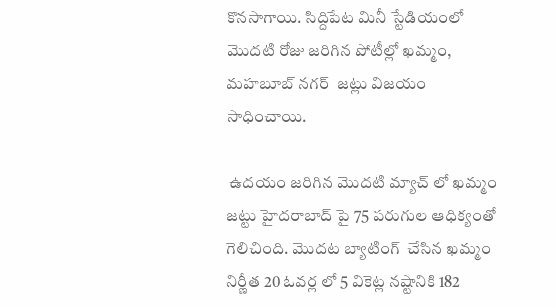కొనసాగాయి. సిద్దిపేట మినీ స్టేడియంలో మొదటి రోజు జరిగిన పోటీల్లో ఖమ్మం, మహబూబ్ నగర్  జట్లు విజయం సాధించాయి.

 ఉదయం జరిగిన మొదటి మ్యాచ్ లో ఖమ్మం జట్టు హైదరాబాద్ పై 75 పరుగుల ఆధిక్యంతో గెలిచింది. మొదట బ్యాటింగ్  చేసిన ఖమ్మం నిర్ణీత 20 ఓవర్ల లో 5 వికెట్ల నష్టానికి 182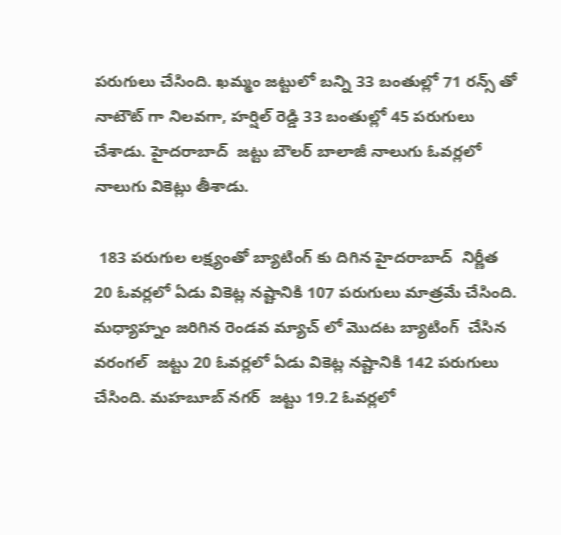పరుగులు చేసింది. ఖమ్మం జట్టులో బన్ని 33 బంతుల్లో 71 రన్స్ తో నాటౌట్ గా నిలవగా, హర్షిల్ రెడ్డి 33 బంతుల్లో 45 పరుగులు చేశాడు. హైదరాబాద్  జట్టు బౌలర్ బాలాజీ నాలుగు ఓవర్లలో నాలుగు వికెట్లు తీశాడు.

 183 పరుగుల లక్ష్యంతో బ్యాటింగ్ కు దిగిన హైదరాబాద్  నిర్ణీత 20 ఓవర్లలో ఏడు వికెట్ల నష్టానికి 107 పరుగులు మాత్రమే చేసింది. మధ్యాహ్నం జరిగిన రెండవ మ్యాచ్ లో మొదట బ్యాటింగ్  చేసిన వరంగల్  జట్టు 20 ఓవర్లలో ఏడు వికెట్ల నష్టానికి 142 పరుగులు చేసింది. మహబూబ్ నగర్  జట్టు 19.2 ఓవర్లలో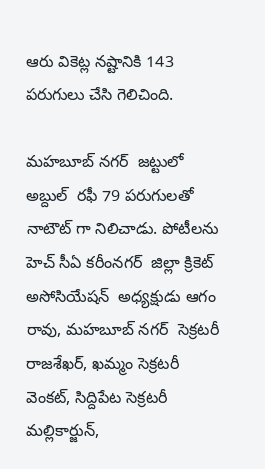ఆరు వికెట్ల నష్టానికి 143 పరుగులు చేసి గెలిచింది.

మహబూబ్ నగర్  జట్టులో అబ్దుల్  రఫీ 79 పరుగులతో నాటౌట్ గా నిలిచాడు. పోటీలను హెచ్ సీఏ కరీంనగర్  జిల్లా క్రికెట్  అసోసియేషన్  అధ్యక్షుడు ఆగం రావు, మహబూబ్ నగర్  సెక్రటరీ రాజశేఖర్, ఖమ్మం సెక్రటరీ వెంకట్, సిద్దిపేట సెక్రటరీ మల్లికార్జున్,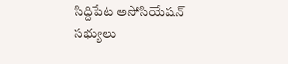సిద్దిపేట అసోసియేషన్  సభ్యులు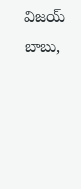విజయ్ బాబు,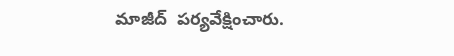మాజీద్  పర్యవేక్షించారు.